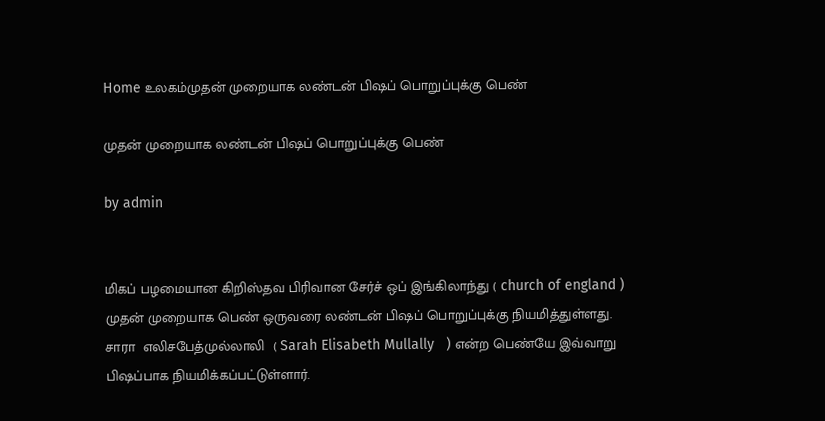Home உலகம்முதன் முறையாக லண்டன் பிஷப் பொறுப்புக்கு பெண்

முதன் முறையாக லண்டன் பிஷப் பொறுப்புக்கு பெண்

by admin


மிகப் பழமையான கிறிஸ்தவ பிரிவான சேர்ச் ஒப் இங்கிலாந்து ( church of england ) முதன் முறையாக பெண் ஒருவரை லண்டன் பிஷப் பொறுப்புக்கு நியமித்துள்ளது. சாரா  எலிசபேத்முல்லாலி  ( Sarah Elisabeth Mullally   ) என்ற பெண்யே இவ்வாறு பிஷப்பாக நியமிக்கப்பட்டுள்ளார்.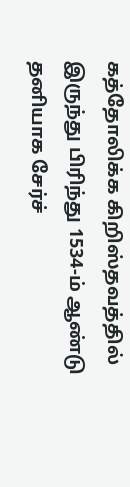கத்தோலிக்க கிறிஸ்தவத்தில் இருந்து பிரிந்து 1534-ம் ஆண்டு தனியாக சேர்ச்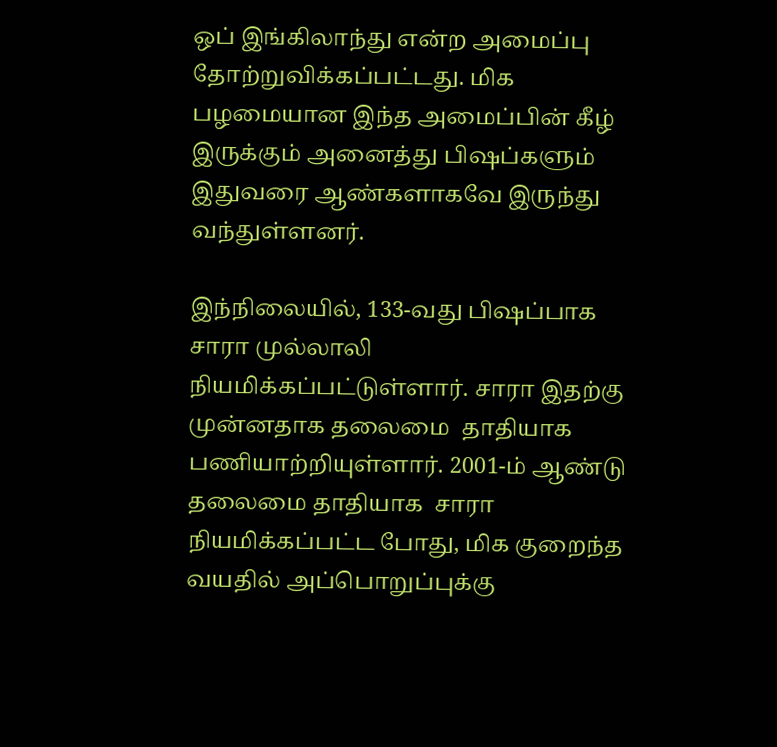ஒப் இங்கிலாந்து என்ற அமைப்பு தோற்றுவிக்கப்பட்டது. மிக பழமையான இந்த அமைப்பின் கீழ் இருக்கும் அனைத்து பிஷப்களும் இதுவரை ஆண்களாகவே இருந்து வந்துள்ளனர்.

இந்நிலையில், 133-வது பிஷப்பாக சாரா முல்லாலி நியமிக்கப்பட்டுள்ளார். சாரா இதற்கு முன்னதாக தலைமை  தாதியாக பணியாற்றியுள்ளார். 2001-ம் ஆண்டு தலைமை தாதியாக  சாரா நியமிக்கப்பட்ட போது, மிக குறைந்த வயதில் அப்பொறுப்புக்கு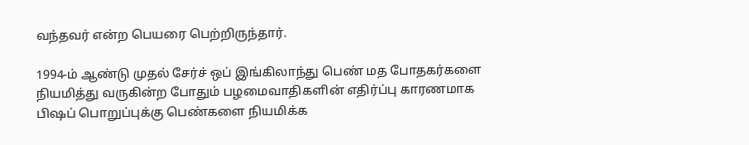வந்தவர் என்ற பெயரை பெற்றிருந்தார்.

1994-ம் ஆண்டு முதல் சேர்ச் ஒப் இங்கிலாந்து பெண் மத போதகர்களை நியமித்து வருகின்ற போதும் பழமைவாதிகளின் எதிர்ப்பு காரணமாக பிஷப் பொறுப்புக்கு பெண்களை நியமிக்க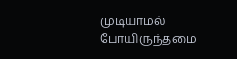முடியாமல் போயிருந்தமை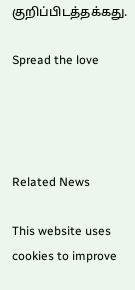குறிப்பிடத்தக்கது.

Spread the love




Related News

This website uses cookies to improve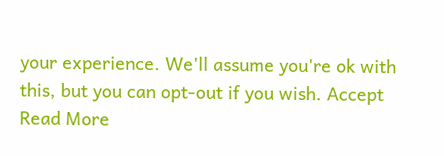your experience. We'll assume you're ok with this, but you can opt-out if you wish. Accept Read More